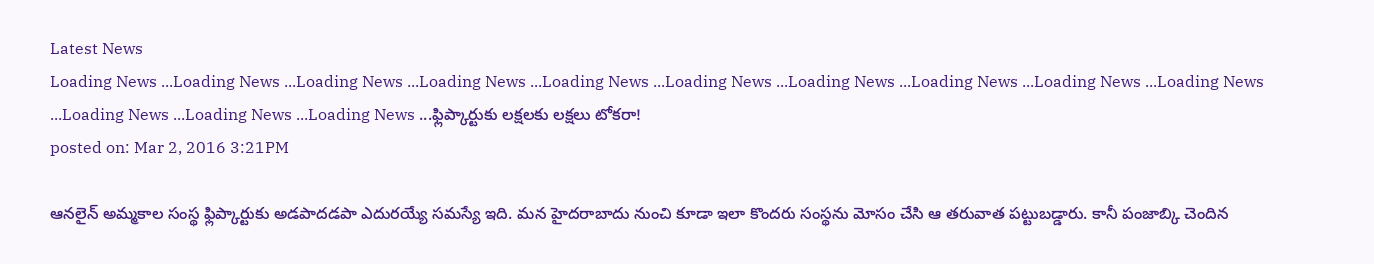Latest News
Loading News ...Loading News ...Loading News ...Loading News ...Loading News ...Loading News ...Loading News ...Loading News ...Loading News ...Loading News ...Loading News ...Loading News ...Loading News ...ఫ్లిప్కార్టుకు లక్షలకు లక్షలు టోకరా!
posted on: Mar 2, 2016 3:21PM

ఆనలైన్ అమ్మకాల సంస్థ ఫ్లిప్కార్టుకు అడపాదడపా ఎదురయ్యే సమస్యే ఇది. మన హైదరాబాదు నుంచి కూడా ఇలా కొందరు సంస్థను మోసం చేసి ఆ తరువాత పట్టుబడ్డారు. కానీ పంజాబ్కి చెందిన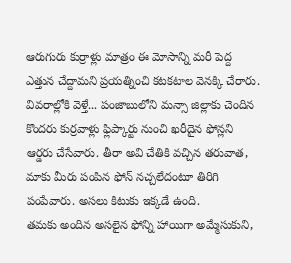ఆరుగురు కుర్రాళ్లు మాత్రం ఈ మోసాన్ని మరీ పెద్ద ఎత్తున చేద్దామని ప్రయత్నించి కటకటాల వెనక్కి చేరారు. వివరాల్లోకి వెళ్తే... పంజాబులోని మన్సా జిల్లాకు చెందిన కొందరు కుర్రవాళ్లు ఫ్లిప్కార్టు నుంచి ఖరీదైన ఫోన్లని ఆర్డరు చేసేవారు. తీరా అవి చేతికి వచ్చిన తరువాత, మాకు మీరు పంపిన ఫోన్ నచ్చలేదంటూ తిరిగి పంపేవారు. అసలు కిటుకు ఇక్కడే ఉంది.
తమకు అందిన అసలైన ఫోన్ని హాయిగా అమ్మేసుకుని,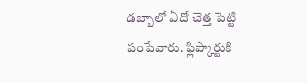డబ్బాలో ఏదో చెత్త పెట్టి పంపేవారు. ఫ్లిప్కార్టుకి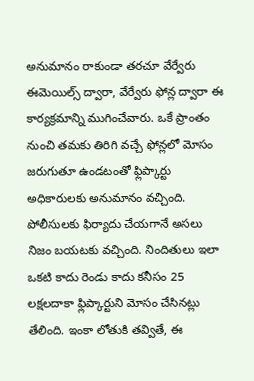అనుమానం రాకుండా తరచూ వేర్వేరు ఈమెయిల్స్ ద్వారా, వేర్వేరు ఫోన్ల ద్వారా ఈ కార్యక్రమాన్ని ముగించేవారు. ఒకే ప్రాంతం నుంచి తమకు తిరిగి వచ్చే ఫోన్లలో మోసం జరుగుతూ ఉండటంతో ఫ్లిప్కార్టు అధికారులకు అనుమానం వచ్చింది. పోలీసులకు ఫిర్యాదు చేయగానే అసలు నిజం బయటకు వచ్చింది. నిందితులు ఇలా ఒకటి కాదు రెండు కాదు కనీసం 25 లక్షలదాకా ఫ్లిప్కార్టుని మోసం చేసినట్లు తేలింది. ఇంకా లోతుకి తవ్వితే, ఈ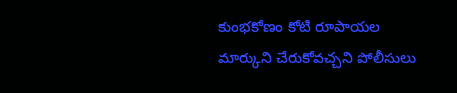కుంభకోణం కోటి రూపాయల మార్కుని చేరుకోవచ్చని పోలీసులు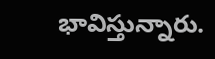భావిస్తున్నారు.